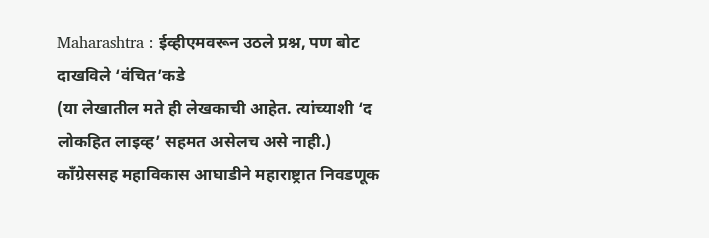Maharashtra : ईव्हीएमवरून उठले प्रश्न, पण बोट दाखविले ‘वंचित’कडे
(या लेखातील मते ही लेखकाची आहेत. त्यांच्याशी ‘द लोकहित लाइव्ह’ सहमत असेलच असे नाही.) काँग्रेससह महाविकास आघाडीने महाराष्ट्रात निवडणूक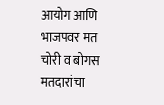आयोग आणि भाजपवर मत चोरी व बोगस मतदारांचा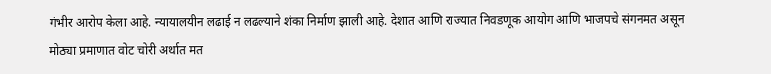गंभीर आरोप केला आहे. न्यायालयीन लढाई न लढल्याने शंका निर्माण झाली आहे. देशात आणि राज्यात निवडणूक आयोग आणि भाजपचे संगनमत असून मोठ्या प्रमाणात वोट चोरी अर्थात मत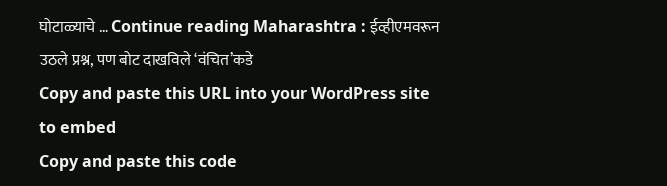घोटाळ्याचे … Continue reading Maharashtra : ईव्हीएमवरून उठले प्रश्न, पण बोट दाखविले ‘वंचित’कडे
Copy and paste this URL into your WordPress site to embed
Copy and paste this code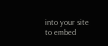into your site to embed